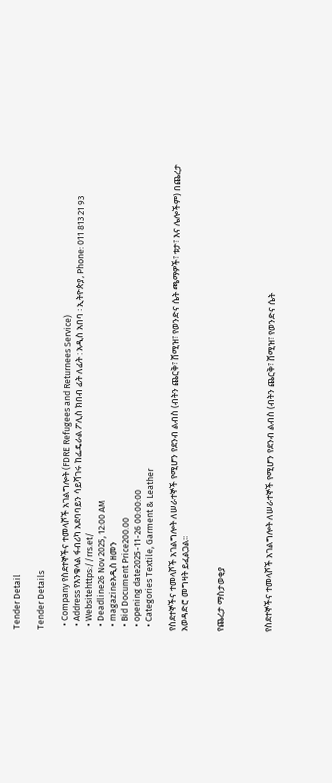Tender Detail

Tender Details

  • Company የስደተኞችና ተመላሾች አገልግሎት (FDRE Refugees and Returnees Service)
  • Address የእንቁላል ፋብሪካ አደባባይን ሳይሻገሩ ከፌዴራል ፖሊስ ክበብ ፊት ለፊት : አዲስ አበባ ፡ ኢትዮጵያ, Phone: 011 813 21 93
  • Websitehttps://rrs.et/
  • Deadline26 Nov 2025, 12:00 AM
  • magazineአዲስ ዘመን
  • Bid Document Price200.00
  • opening date2025-11-26 00:00:00
  • Categories Textile, Garment & Leather

የስደተኞችና ተመላሾች አገልግሎት ለሠራተኞች የሚሆን የደንብ ልብስ (ብትን ጨርቅ፣ ሸሚዝ፣ የወንድና ሴት ጫማዎች፣ ቱታ፣ እና ሌሎችም) በጨረታ አወዳድሮ መግዛት ይፈልጋል፡፡


የጨረታ ማስታወቂያ



የስደተኞችና ተመላሾች አገልግሎት ለሠራተኞች የሚሆን የደንብ ልብስ (ብትን ጨርቅ፣ ሸሚዝ፣ የወንድና ሴት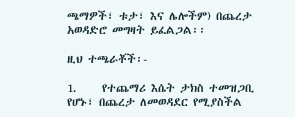ጫማዎች፣ ቱታ፣ እና ሌሎችም) በጨረታ አወዳድሮ መግዛት ይፈልጋል፡፡

ዚህ ተጫራቾች፡-

1.     የተጨማሪ እሴት ታክስ ተመዝጋቢ የሆኑ፣ በጨረታ ለመወዳደር የሚያስችል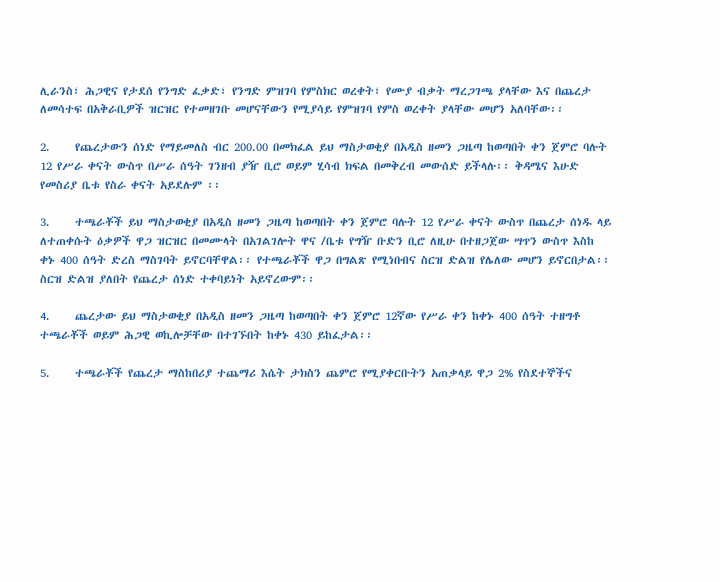ሊራንስ፣ ሕጋዊና የታደሰ የንግድ ፈቃድ፣ የንግድ ምዝገባ የምስክር ወረቀት፣ የሙያ ብቃት ማረጋገጫ ያላቸው እና በጨረታ ለመሳተፍ በአቅራቢዎች ዝርዝር የተመዘገቡ መሆናቸውን የሚያሳይ የምዝገባ የምስ ወረቀት ያላቸው መሆን አለባቸው፡፡

2.     የጨረታውን ሰነድ የማይመለስ ብር 200.00 በመክፈል ይህ ማስታወቂያ በአዲስ ዘመን ጋዜጣ ከወጣበት ቀን ጀምሮ ባሉት 12 የሥራ ቀናት ውስጥ በሥራ ሰዓት ገንዘብ ያዥ ቢሮ ወይም ሂሳብ ክፍል በመቅረብ መውሰድ ይችላሉ፡፡ ቅዳሜና እሁድ የመስሪያ ቤቱ የስራ ቀናት አይደሉም ፡፡

3.     ተጫራቾች ይህ ማስታወቂያ በአዲስ ዘመን ጋዜጣ ከወጣበት ቀን ጀምሮ ባሉት 12 የሥራ ቀናት ውስጥ በጨረታ ሰነዱ ላይ ለተጠቀሱት ዕቃዎች ዋጋ ዝርዝር በመሙላት በአገልገሎት ዋና /ቤቱ የግዥ ቡድን ቢሮ ለዚሁ በተዘጋጀው ሣጥን ውስጥ እስከ ቀኑ 400 ሰዓት ድረስ ማስገባት ይኖርባቸዋል፡፡ የተጫራቾች ዋጋ በግልጽ የሚነበብና ስርዝ ድልዝ የሌለው መሆን ይኖርበታል፡፡ ስርዝ ድልዝ ያለበት የጨረታ ሰነድ ተቀባይነት አይኖረውም፡፡

4.     ጨረታው ይህ ማስታወቂያ በአዲስ ዘመን ጋዜጣ ከወጣበት ቀን ጀምሮ 12ኛው የሥራ ቀን ከቀኑ 400 ሰዓት ተዘግቶ ተጫራቾች ወይም ሕጋዊ ወኪሎቻቸው በተገኙበት ከቀኑ 430 ይከፈታል፡፡

5.     ተጫራቾች የጨረታ ማስከበሪያ ተጨማሪ እሴት ታክስን ጨምሮ የሚያቀርቡትን አጠቃላይ ዋጋ 2% የስደተኞችና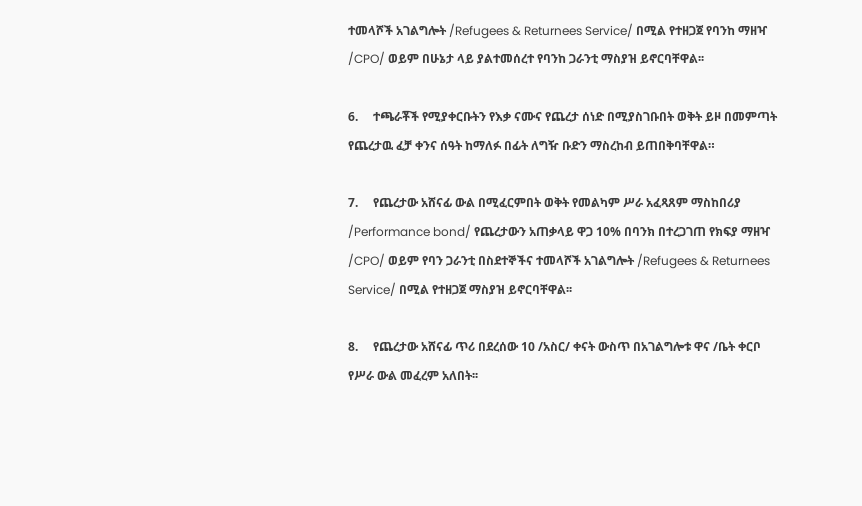ተመላሾች አገልግሎት /Refugees & Returnees Service/ በሚል የተዘጋጀ የባንከ ማዘዣ /CPO/ ወይም በሁኔታ ላይ ያልተመሰረተ የባንከ ጋራንቲ ማስያዝ ይኖርባቸዋል፡፡

6.     ተጫራቾች የሚያቀርቡትን የእቃ ናሙና የጨረታ ሰነድ በሚያስገቡበት ወቅት ይዞ በመምጣት የጨረታዉ ፈቻ ቀንና ሰዓት ከማለፉ በፊት ለግዥ ቡድን ማስረከብ ይጠበቅባቸዋል።

7.     የጨረታው አሸናፊ ውል በሚፈርምበት ወቅት የመልካም ሥራ አፈጻጸም ማስከበሪያ /Performance bond/ የጨረታውን አጠቃላይ ዋጋ 10% በባንክ በተረጋገጠ የክፍያ ማዘዣ /CPO/ ወይም የባን ጋራንቲ በስደተኞችና ተመላሾች አገልግሎት /Refugees & Returnees Service/ በሚል የተዘጋጀ ማስያዝ ይኖርባቸዋል፡፡

8.     የጨረታው አሸናፊ ጥሪ በደረሰው 10 /አስር/ ቀናት ውስጥ በአገልግሎቱ ዋና /ቤት ቀርቦ የሥራ ውል መፈረም አለበት፡፡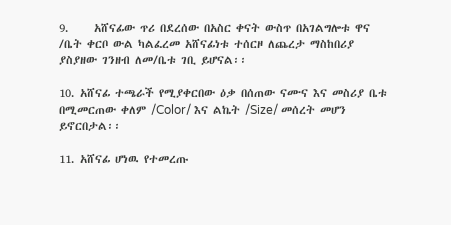9.     አሸናፊው ጥሪ በደረሰው በአስር ቀናት ውስጥ በአገልግሎቱ ዋና /ቤት ቀርቦ ውል ካልፈረመ አሸናፊነቱ ተሰርዞ ለጨረታ ማስከበሪያ ያስያዘው ገንዘብ ለመ/ቤቱ ገቢ ይሆናል፡፡

10. አሸናፊ ተጫራች የሚያቀርበው ዕቃ በሰጠው ናሙና እና መስሪያ ቤቱ በሚመርጠው ቀለም /Color/ እና ልኬት /Size/ መሰረት መሆን ይኖርበታል፡፡

11. አሸናፊ ሆነዉ የተመረጡ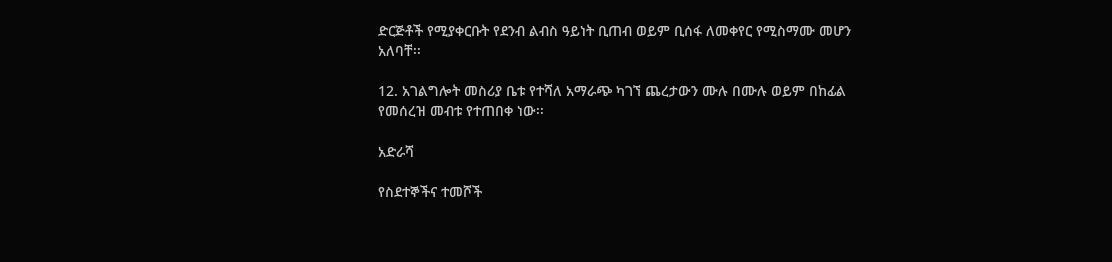ድርጅቶች የሚያቀርቡት የደንብ ልብስ ዓይነት ቢጠብ ወይም ቢሰፋ ለመቀየር የሚስማሙ መሆን አለባቸ፡፡

12. አገልግሎት መስሪያ ቤቱ የተሻለ አማራጭ ካገኘ ጨረታውን ሙሉ በሙሉ ወይም በከፊል የመሰረዝ መብቱ የተጠበቀ ነው፡፡

አድራሻ

የስደተኞችና ተመሾች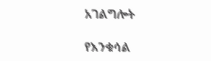አገልግሎት

የእንቁሳል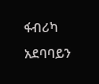ፋብሪካ አደባባይን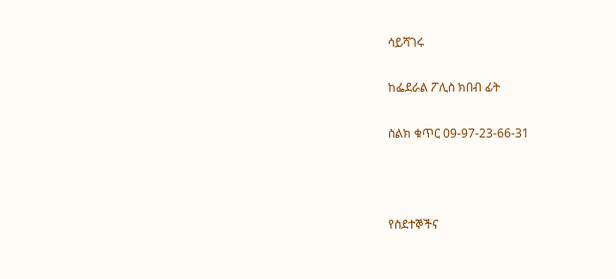ሳይሻገሩ

ከፌደራል ፖሊስ ክበብ ፊት

ስልክ ቁጥር 09-97-23-66-31



የስደተኞችና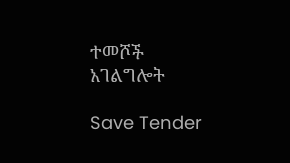ተመሾች አገልግሎት

Save Tender